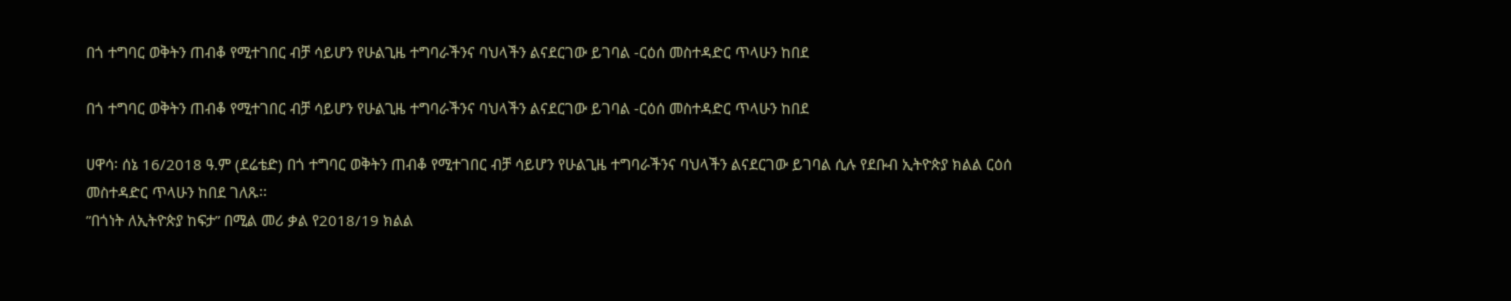በጎ ተግባር ወቅትን ጠብቆ የሚተገበር ብቻ ሳይሆን የሁልጊዜ ተግባራችንና ባህላችን ልናደርገው ይገባል -ርዕሰ መስተዳድር ጥላሁን ከበደ

በጎ ተግባር ወቅትን ጠብቆ የሚተገበር ብቻ ሳይሆን የሁልጊዜ ተግባራችንና ባህላችን ልናደርገው ይገባል -ርዕሰ መስተዳድር ጥላሁን ከበደ

ሀዋሳ፡ ሰኔ 16/2018 ዓ.ም (ደሬቴድ) በጎ ተግባር ወቅትን ጠብቆ የሚተገበር ብቻ ሳይሆን የሁልጊዜ ተግባራችንና ባህላችን ልናደርገው ይገባል ሲሉ የደቡብ ኢትዮጵያ ክልል ርዕሰ መስተዳድር ጥላሁን ከበደ ገለጹ፡፡
”በጎነት ለኢትዮጵያ ከፍታ” በሚል መሪ ቃል የ2018/19 ክልል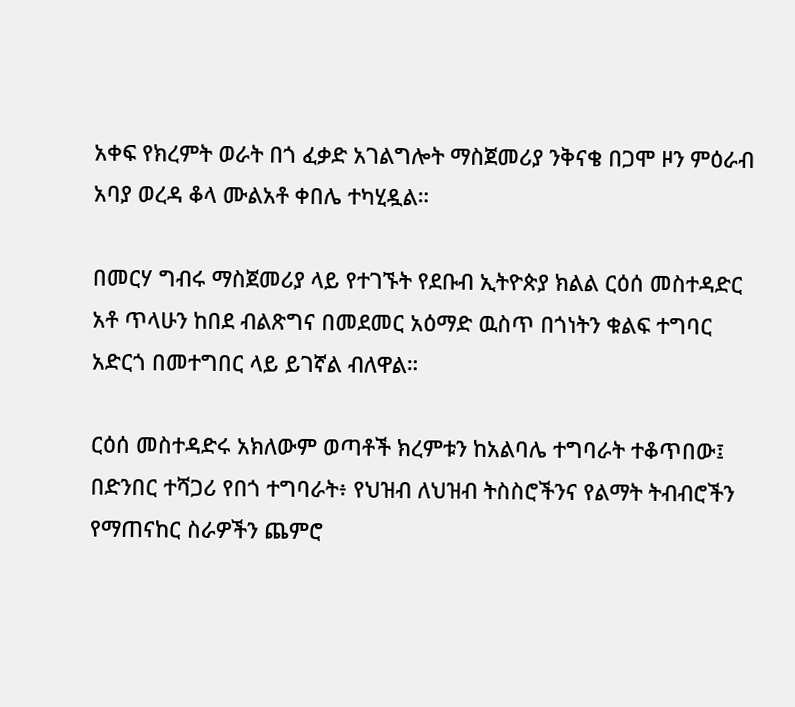አቀፍ የክረምት ወራት በጎ ፈቃድ አገልግሎት ማስጀመሪያ ንቅናቄ በጋሞ ዞን ምዕራብ አባያ ወረዳ ቆላ ሙልአቶ ቀበሌ ተካሂዷል።

በመርሃ ግብሩ ማስጀመሪያ ላይ የተገኙት የደቡብ ኢትዮጵያ ክልል ርዕሰ መስተዳድር አቶ ጥላሁን ከበደ ብልጽግና በመደመር አዕማድ ዉስጥ በጎነትን ቁልፍ ተግባር አድርጎ በመተግበር ላይ ይገኛል ብለዋል።

ርዕሰ መስተዳድሩ አክለውም ወጣቶች ክረምቱን ከአልባሌ ተግባራት ተቆጥበው፤ በድንበር ተሻጋሪ የበጎ ተግባራት፥ የህዝብ ለህዝብ ትስስሮችንና የልማት ትብብሮችን የማጠናከር ስራዎችን ጨምሮ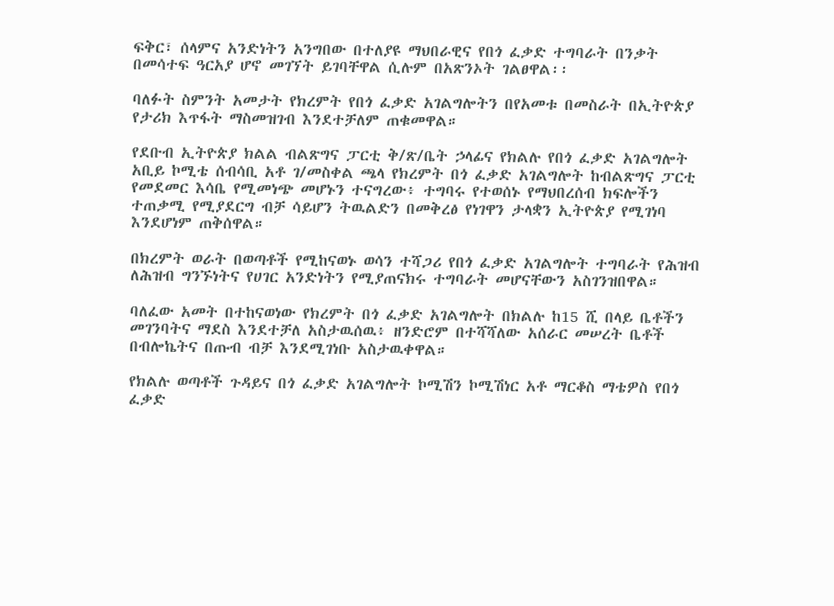ፍቅር፣ ሰላምና አንድነትን አንግበው በተለያዩ ማህበራዊና የበጎ ፈቃድ ተግባራት በንቃት በመሳተፍ ዓርአያ ሆኖ መገኘት ይገባቸዋል ሲሉም በአጽንኦት ገልፀዋል፡፡

ባለፉት ስምንት አመታት የክረምት የበጎ ፈቃድ አገልግሎትን በየአመቱ በመስራት በኢትዮጵያ የታሪክ እጥፋት ማስመዝገብ እንደተቻለም ጠቁመዋል።

የደቡብ ኢትዮጵያ ክልል ብልጽግና ፓርቲ ቅ/ጽ/ቤት ኃላፊና የክልሉ የበጎ ፈቃድ አገልግሎት አቢይ ኮሚቴ ሰብሳቢ አቶ ገ/መስቀል ጫላ የክረምት በጎ ፈቃድ አገልግሎት ከብልጽግና ፓርቲ የመደመር እሳቤ የሚመነጭ መሆኑን ተናግረው፥ ተግባሩ የተወሰኑ የማህበረሰብ ክፍሎችን ተጠቃሚ የሚያደርግ ብቻ ሳይሆን ትዉልድን በመቅረፅ የነገዋን ታላቋን ኢትዮጵያ የሚገነባ እንደሆነም ጠቅሰዋል።

በክረምት ወራት በወጣቶች የሚከናወኑ ወሳን ተሻጋሪ የበጎ ፈቃድ አገልግሎት ተግባራት የሕዝብ ለሕዝብ ግንኙነትና የሀገር አንድነትን የሚያጠናክሩ ተግባራት መሆናቸውን አስገንዝበዋል።

ባለፈው አመት በተከናወነው የክረምት በጎ ፈቃድ አገልግሎት በክልሉ ከ15 ሺ በላይ ቤቶችን መገንባትና ማደስ እንደተቻለ አስታዉሰዉ፥ ዘንድሮም በተሻሻለው አሰራር መሠረት ቤቶች በብሎኬትና በጡብ ብቻ እንደሚገነቡ አስታዉቀዋል።

የክልሉ ወጣቶች ጉዳይና በጎ ፈቃድ አገልግሎት ኮሚሽን ኮሚሽነር አቶ ማርቆስ ማቴዎስ የበጎ ፈቃድ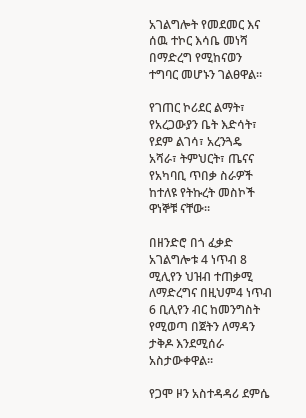አገልግሎት የመደመር እና ሰዉ ተኮር እሳቤ መነሻ በማድረግ የሚከናወን ተግባር መሆኑን ገልፀዋል።

የገጠር ኮሪደር ልማት፣ የአረጋውያን ቤት እድሳት፣ የደም ልገሳ፣ አረንጓዴ አሻራ፣ ትምህርት፣ ጤናና የአካባቢ ጥበቃ ስራዎች ከተለዩ የትኩረት መስኮች ዋነኞቹ ናቸው።

በዘንድሮ በጎ ፈቃድ አገልግሎቱ 4 ነጥብ 8 ሚሊየን ህዝብ ተጠቃሚ ለማድረግና በዚህም4 ነጥብ 6 ቢሊየን ብር ከመንግስት የሚወጣ በጀትን ለማዳን ታቅዶ እንደሚሰራ አስታውቀዋል።

የጋሞ ዞን አስተዳዳሪ ደምሴ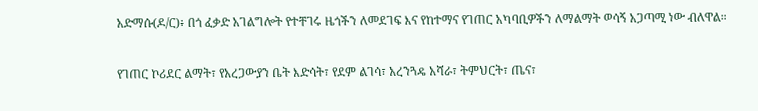አድማሱ(ዶ/ር)፥ በጎ ፈቃድ አገልግሎት የተቸገሩ ዜጎችን ለመደገፍ እና የከተማና የገጠር አካባቢዎችን ለማልማት ወሳኝ አጋጣሚ ነው ብለዋል።

የገጠር ኮሪደር ልማት፣ የአረጋውያን ቤት እድሳት፣ የደም ልገሳ፣ አረንጓዴ አሻራ፣ ትምህርት፣ ጤና፣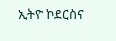ኢትዮ ኮደርስና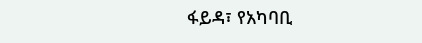ፋይዳ፣ የአካባቢ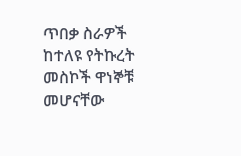ጥበቃ ስራዎች ከተለዩ የትኩረት መስኮች ዋነኞቹ መሆናቸው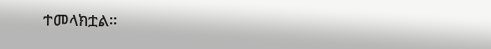ተመላክቷል።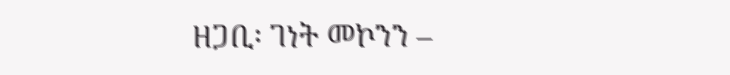ዘጋቢ፡ ገነት መኮንን –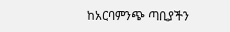ከአርባምንጭ ጣቢያችን